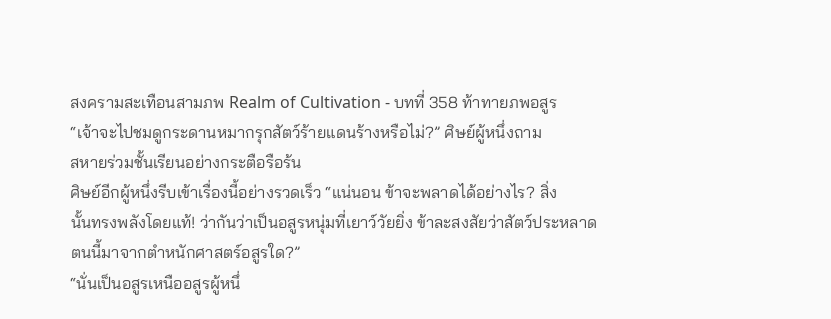สงครามสะเทือนสามภพ Realm of Cultivation - บทที่ 358 ท้าทายภพอสูร
“เจ้าจะไปชมดูกระดานหมากรุกสัตว์ร้ายแดนร้างหรือไม่?” ศิษย์ผู้หนึ่งถาม
สหายร่วมชั้นเรียนอย่างกระตือรือร้น
ศิษย์อีกผู้หนึ่งรีบเข้าเรื่องนี้อย่างรวดเร็ว “แน่นอน ข้าจะพลาดได้อย่างไร? สิ่ง
นั้นทรงพลังโดยแท้! ว่ากันว่าเป็นอสูรหนุ่มที่เยาว์วัยยิ่ง ข้าละสงสัยว่าสัตว์ประหลาด
ตนนี้มาจากตำหนักศาสตร์อสูรใด?”
“นั่นเป็นอสูรเหนืออสูรผู้หนึ่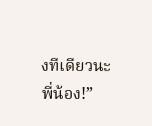งทีเดียวนะ พี่น้อง!”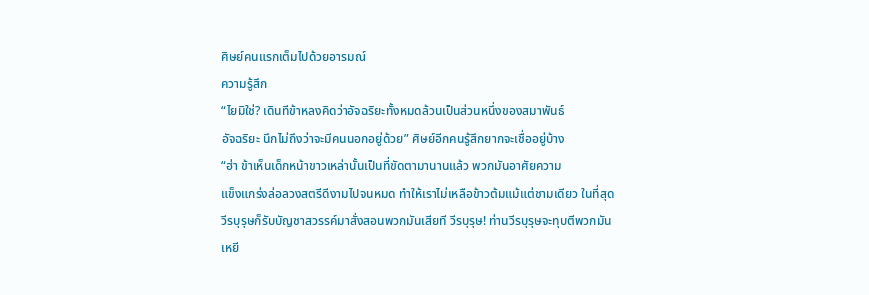ศิษย์คนแรกเต็มไปด้วยอารมณ์
ความรู้สึก
“ไยมิใช่? เดินทีข้าหลงคิดว่าอัจฉริยะทั้งหมดล้วนเป็นส่วนหนึ่งของสมาพันธ์
อัจฉริยะ นึกไม่ถึงว่าจะมีคนนอกอยู่ด้วย” ศิษย์อีกคนรู้สึกยากจะเชื่ออยู่บ้าง
“ฮ่า ข้าเห็นเด็กหน้าขาวเหล่านั้นเป็นที่ขัดตามานานแล้ว พวกมันอาศัยความ
แข็งแกร่งล่อลวงสตรีดีงามไปจนหมด ทำให้เราไม่เหลือข้าวต้มแม้แต่ชามเดียว ในที่สุด
วีรบุรุษก็รับบัญชาสวรรค์มาสั่งสอนพวกมันเสียที วีรบุรุษ! ท่านวีรบุรุษจะทุบตีพวกมัน
เหยี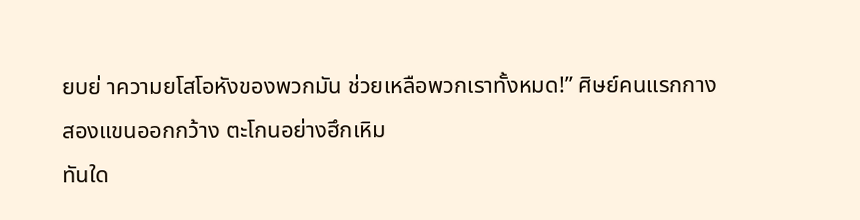ยบย่ าความยโสโอหังของพวกมัน ช่วยเหลือพวกเราทั้งหมด!” ศิษย์คนแรกกาง
สองแขนออกกว้าง ตะโกนอย่างฮึกเหิม
ทันใด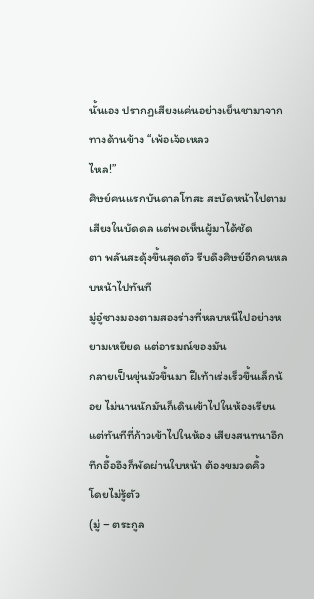นั้นเอง ปรากฏเสียงแค่นอย่างเย็นชามาจากทางด้านข้าง “เพ้อเจ้อเหลว
ไหล!”
ศิษย์คนแรกบันดาลโทสะ สะบัดหน้าไปตามเสียงในบัดดล แต่พอเห็นผู้มาได้ชัด
ตา พลันสะดุ้งขึ้นสุดตัว รีบดึงศิษย์อีกคนหลบหน้าไปทันที
มู่อู๋ซางมองตามสองร่างที่หลบหนีไปอย่างหยามเหยียด แต่อารมณ์ของมัน
กลายเป็นขุ่นมัวขึ้นมา ฝีเท้าเร่งเร็วขึ้นเล็กน้อย ไม่นานนักมันก็เดินเข้าไปในห้องเรียน
แต่ทันทีที่ก้าวเข้าไปในห้อง เสียงสนทนาอึกทึกอื้ออึงก็พัดผ่านใบหน้า ต้องขมวดคิ้ว
โดยไม่รู้ตัว
(มู่ – ตระกูล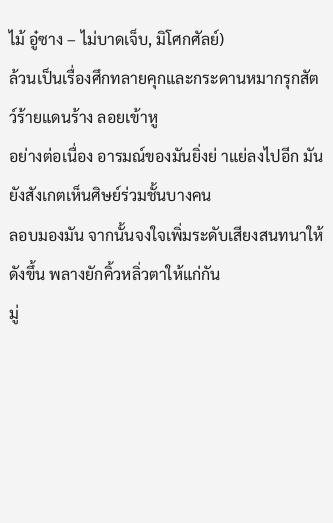ไม้ อู๋ซาง – ไม่บาดเจ็บ, มิโศกศัลย์)
ล้วนเป็นเรื่องศึกทลายคุกและกระดานหมากรุกสัตว์ร้ายแดนร้าง ลอยเข้าหู
อย่างต่อเนื่อง อารมณ์ของมันยิ่งย่ าแย่ลงไปอีก มันยังสังเกตเห็นศิษย์ร่วมชั้นบางคน
ลอบมองมัน จากนั้นจงใจเพิ่มระดับเสียงสนทนาให้ดังขึ้น พลางยักคิ้วหลิ่วตาให้แก่กัน
มู่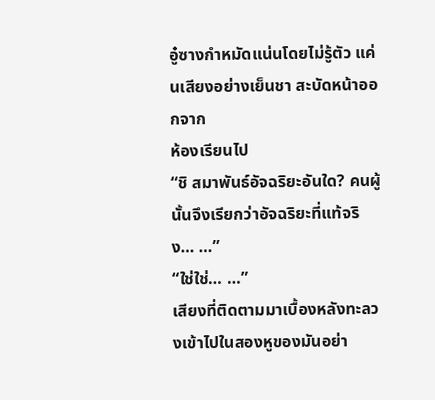อู๋ซางกำหมัดแน่นโดยไม่รู้ตัว แค่นเสียงอย่างเย็นชา สะบัดหน้าออกจาก
ห้องเรียนไป
“ชิ สมาพันธ์อัจฉริยะอันใด? คนผู้นั้นจึงเรียกว่าอัจฉริยะที่แท้จริง… …”
“ใช่ใช่… …”
เสียงที่ติดตามมาเบื้องหลังทะลวงเข้าไปในสองหูของมันอย่า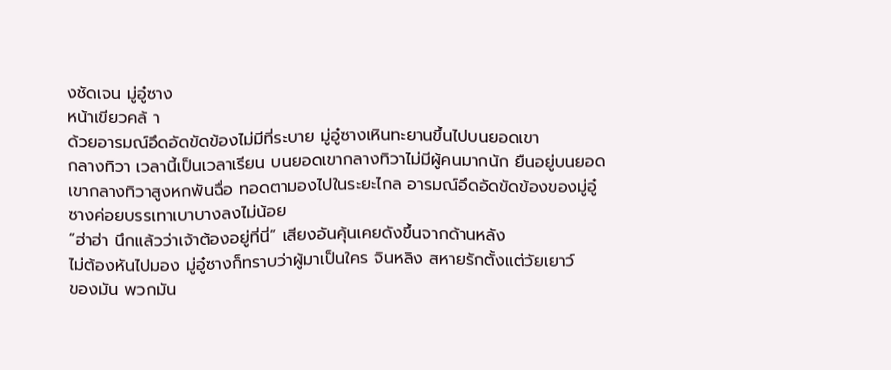งชัดเจน มู่อู๋ซาง
หน้าเขียวคล้ า
ด้วยอารมณ์อึดอัดขัดข้องไม่มีที่ระบาย มู่อู๋ซางเหินทะยานขึ้นไปบนยอดเขา
กลางทิวา เวลานี้เป็นเวลาเรียน บนยอดเขากลางทิวาไม่มีผู้คนมากนัก ยืนอยู่บนยอด
เขากลางทิวาสูงหกพันฉื่อ ทอดตามองไปในระยะไกล อารมณ์อึดอัดขัดข้องของมู่อู๋
ซางค่อยบรรเทาเบาบางลงไม่น้อย
“ฮ่าฮ่า นึกแล้วว่าเจ้าต้องอยู่ที่นี่” เสียงอันคุ้นเคยดังขึ้นจากด้านหลัง
ไม่ต้องหันไปมอง มู่อู๋ซางก็ทราบว่าผู้มาเป็นใคร จินหลิง สหายรักตั้งแต่วัยเยาว์
ของมัน พวกมัน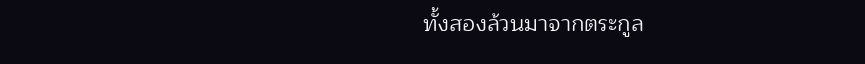ทั้งสองล้วนมาจากตระกูล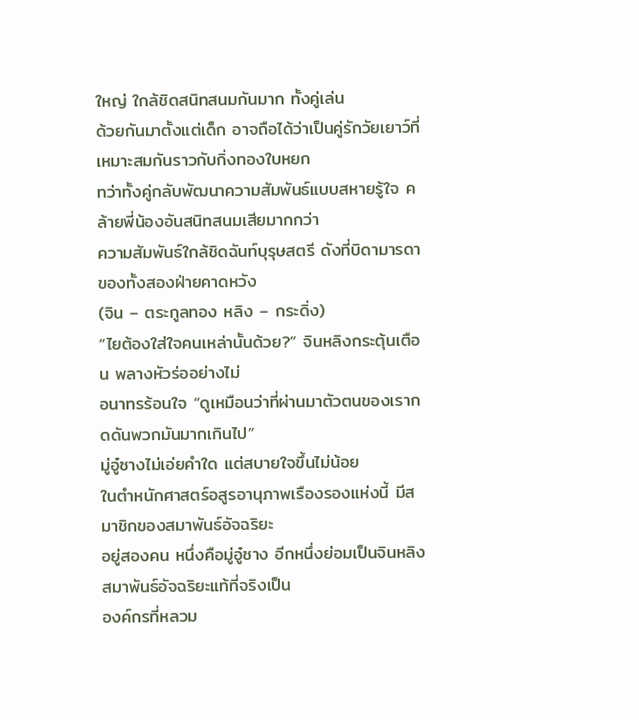ใหญ่ ใกล้ชิดสนิทสนมกันมาก ทั้งคู่เล่น
ด้วยกันมาตั้งแต่เด็ก อาจถือได้ว่าเป็นคู่รักวัยเยาว์ที่เหมาะสมกันราวกับกิ่งทองใบหยก
ทว่าทั้งคู่กลับพัฒนาความสัมพันธ์แบบสหายรู้ใจ คล้ายพี่น้องอันสนิทสนมเสียมากกว่า
ความสัมพันธ์ใกล้ชิดฉันท์บุรุษสตรี ดังที่บิดามารดาของทั้งสองฝ่ายคาดหวัง
(จิน – ตระกูลทอง หลิง – กระดิ่ง)
“ไยต้องใส่ใจคนเหล่านั้นด้วย?” จินหลิงกระตุ้นเตือน พลางหัวร่ออย่างไม่
อนาทรร้อนใจ “ดูเหมือนว่าที่ผ่านมาตัวตนของเรากดดันพวกมันมากเกินไป”
มู่อู๋ซางไม่เอ่ยคำใด แต่สบายใจขึ้นไม่น้อย
ในตำหนักศาสตร์อสูรอานุภาพเรืองรองแห่งนี้ มีสมาชิกของสมาพันธ์อัจฉริยะ
อยู่สองคน หนึ่งคือมู่อู๋ซาง อีกหนึ่งย่อมเป็นจินหลิง สมาพันธ์อัจฉริยะแท้ที่จริงเป็น
องค์กรที่หลวม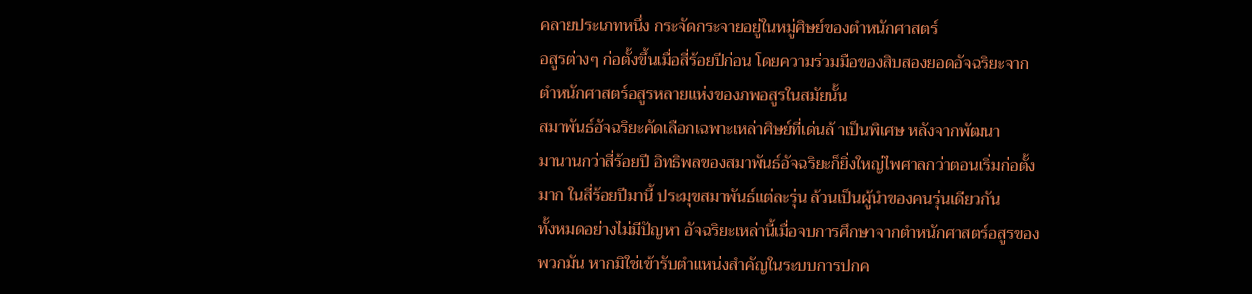คลายประเภทหนึ่ง กระจัดกระจายอยู่ในหมู่ศิษย์ของตำหนักศาสตร์
อสูรต่างๆ ก่อตั้งขึ้นเมื่อสี่ร้อยปีก่อน โดยความร่วมมือของสิบสองยอดอัจฉริยะจาก
ตำหนักศาสตร์อสูรหลายแห่งของภพอสูรในสมัยนั้น
สมาพันธ์อัจฉริยะคัดเลือกเฉพาะเหล่าศิษย์ที่เด่นล้ าเป็นพิเศษ หลังจากพัฒนา
มานานกว่าสี่ร้อยปี อิทธิพลของสมาพันธ์อัจฉริยะก็ยิ่งใหญ่ไพศาลกว่าตอนเริ่มก่อตั้ง
มาก ในสี่ร้อยปีมานี้ ประมุขสมาพันธ์แต่ละรุ่น ล้วนเป็นผู้นำของคนรุ่นเดียวกัน
ทั้งหมดอย่างไม่มีปัญหา อัจฉริยะเหล่านี้เมื่อจบการศึกษาจากตำหนักศาสตร์อสูรของ
พวกมัน หากมิใช่เข้ารับตำแหน่งสำคัญในระบบการปกค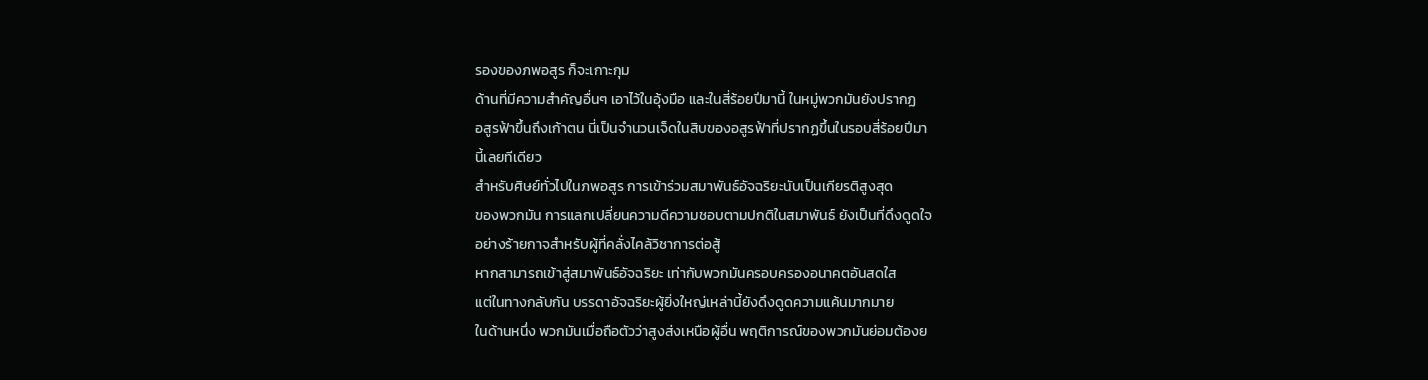รองของภพอสูร ก็จะเกาะกุม
ด้านที่มีความสำคัญอื่นๆ เอาไว้ในอุ้งมือ และในสี่ร้อยปีมานี้ ในหมู่พวกมันยังปรากฏ
อสูรฟ้าขึ้นถึงเก้าตน นี่เป็นจำนวนเจ็ดในสิบของอสูรฟ้าที่ปรากฏขึ้นในรอบสี่ร้อยปีมา
นี้เลยทีเดียว
สำหรับศิษย์ทั่วไปในภพอสูร การเข้าร่วมสมาพันธ์อัจฉริยะนับเป็นเกียรติสูงสุด
ของพวกมัน การแลกเปลี่ยนความดีความชอบตามปกติในสมาพันธ์ ยังเป็นที่ดึงดูดใจ
อย่างร้ายกาจสำหรับผู้ที่คลั่งไคล้วิชาการต่อสู้
หากสามารถเข้าสู่สมาพันธ์อัจฉริยะ เท่ากับพวกมันครอบครองอนาคตอันสดใส
แต่ในทางกลับกัน บรรดาอัจฉริยะผู้ยิ่งใหญ่เหล่านี้ยังดึงดูดความแค้นมากมาย
ในด้านหนึ่ง พวกมันเมื่อถือตัวว่าสูงส่งเหนือผู้อื่น พฤติการณ์ของพวกมันย่อมต้องย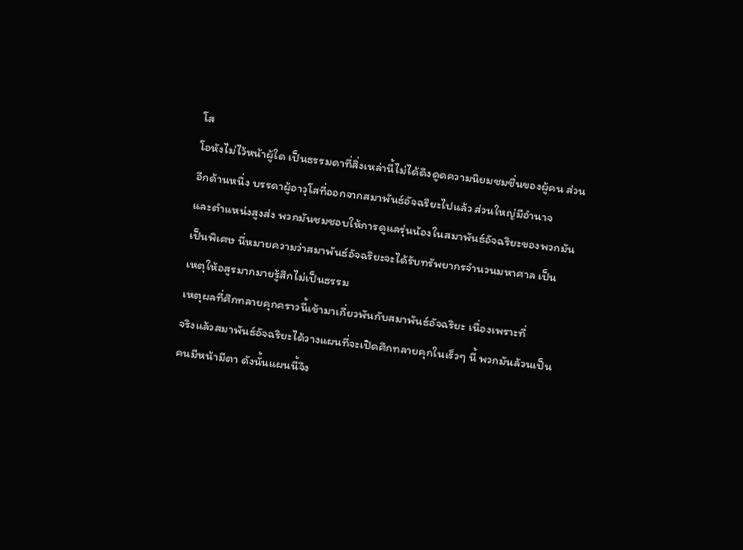โส
โอหังไม่ไว้หน้าผู้ใด เป็นธรรมดาที่สิ่งเหล่านี้ไม่ได้ดึงดูดความนิยมชมชื่นของผู้คน ส่วน
อีกด้านหนึ่ง บรรดาผู้อาวุโสที่ออกจากสมาพันธ์อัจฉริยะไปแล้ว ส่วนใหญ่มีอำนาจ
และตำแหน่งสูงส่ง พวกมันชมชอบให้การดูแลรุ่นน้องในสมาพันธ์อัจฉริยะของพวกมัน
เป็นพิเศษ นี่หมายความว่าสมาพันธ์อัจฉริยะจะได้รับทรัพยากรจำนวนมหาศาล เป็น
เหตุให้อสูรมากมายรู้สึกไม่เป็นธรรม
เหตุผลที่ศึกทลายคุกคราวนี้เข้ามาเกี่ยวพันกับสมาพันธ์อัจฉริยะ เนื่องเพราะที่
จริงแล้วสมาพันธ์อัจฉริยะได้วางแผนที่จะเปิดศึกทลายคุกในเร็วๆ นี้ พวกมันล้วนเป็น
คนมีหน้ามีตา ดังนั้นแผนนี้จึง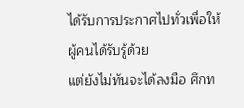ได้รับการประกาศไปทั่วเพื่อให้ผู้คนได้รับรู้ด้วย
แต่ยังไม่ทันจะได้ลงมือ ศึกท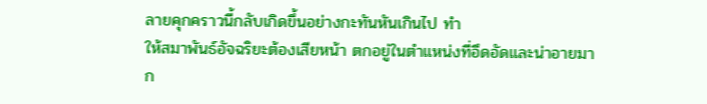ลายคุกคราวนี้กลับเกิดขึ้นอย่างกะทันหันเกินไป ทำ
ให้สมาพันธ์อัจฉริยะต้องเสียหน้า ตกอยู่ในตำแหน่งที่อึดอัดและน่าอายมาก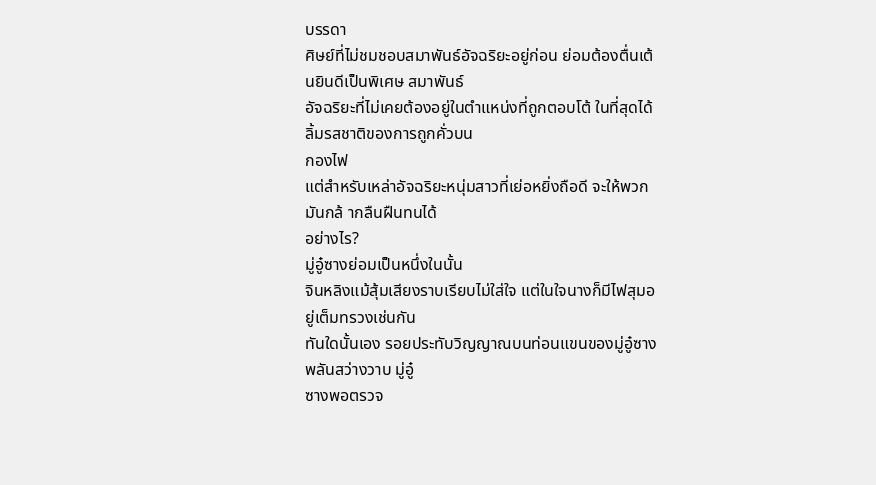บรรดา
ศิษย์ที่ไม่ชมชอบสมาพันธ์อัจฉริยะอยู่ก่อน ย่อมต้องตื่นเต้นยินดีเป็นพิเศษ สมาพันธ์
อัจฉริยะที่ไม่เคยต้องอยู่ในตำแหน่งที่ถูกตอบโต้ ในที่สุดได้ลิ้มรสชาติของการถูกคั่วบน
กองไฟ
แต่สำหรับเหล่าอัจฉริยะหนุ่มสาวที่เย่อหยิ่งถือดี จะให้พวกมันกล้ ากลืนฝืนทนได้
อย่างไร?
มู่อู๋ซางย่อมเป็นหนึ่งในนั้น
จินหลิงแม้สุ้มเสียงราบเรียบไม่ใส่ใจ แต่ในใจนางก็มีไฟสุมอยู่เต็มทรวงเช่นกัน
ทันใดนั้นเอง รอยประทับวิญญาณบนท่อนแขนของมู่อู๋ซางพลันสว่างวาบ มู่อู๋
ซางพอตรวจ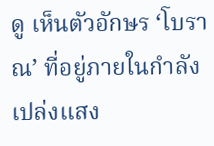ดู เห็นตัวอักษร ‘โบราณ’ ที่อยู่ภายในกำลังเปล่งแสง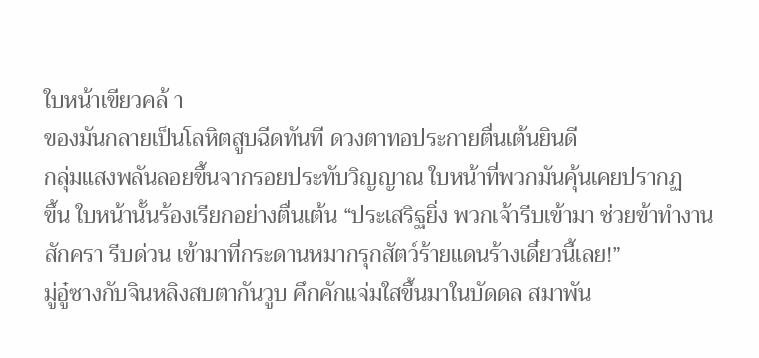ใบหน้าเขียวคล้ า
ของมันกลายเป็นโลหิตสูบฉีดทันที ดวงตาทอประกายตื่นเต้นยินดี
กลุ่มแสงพลันลอยขึ้นจากรอยประทับวิญญาณ ใบหน้าที่พวกมันคุ้นเคยปรากฏ
ขึ้น ใบหน้านั้นร้องเรียกอย่างตื่นเต้น “ประเสริฐยิ่ง พวกเจ้ารีบเข้ามา ช่วยข้าทำงาน
สักครา รีบด่วน เข้ามาที่กระดานหมากรุกสัตว์ร้ายแดนร้างเดี๋ยวนี้เลย!”
มู่อู๋ซางกับจินหลิงสบตากันวูบ คึกคักแจ่มใสขึ้นมาในบัดดล สมาพัน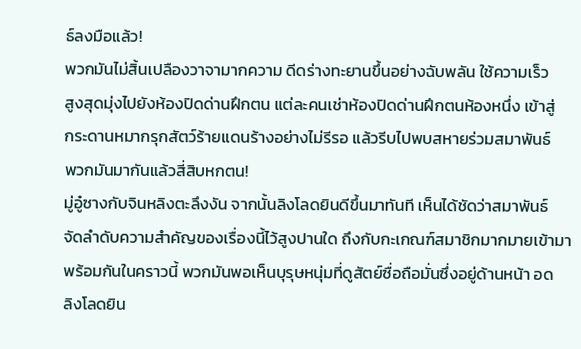ธ์ลงมือแล้ว!
พวกมันไม่สิ้นเปลืองวาจามากความ ดีดร่างทะยานขึ้นอย่างฉับพลัน ใช้ความเร็ว
สูงสุดมุ่งไปยังห้องปิดด่านฝึกตน แต่ละคนเช่าห้องปิดด่านฝึกตนห้องหนึ่ง เข้าสู่
กระดานหมากรุกสัตว์ร้ายแดนร้างอย่างไม่รีรอ แล้วรีบไปพบสหายร่วมสมาพันธ์
พวกมันมากันแล้วสี่สิบหกตน!
มู่อู๋ซางกับจินหลิงตะลึงงัน จากนั้นลิงโลดยินดีขึ้นมาทันที เห็นได้ชัดว่าสมาพันธ์
จัดลำดับความสำคัญของเรื่องนี้ไว้สูงปานใด ถึงกับกะเกณฑ์สมาชิกมากมายเข้ามา
พร้อมกันในคราวนี้ พวกมันพอเห็นบุรุษหนุ่มที่ดูสัตย์ซื่อถือมั่นซึ่งอยู่ด้านหน้า อด
ลิงโลดยิน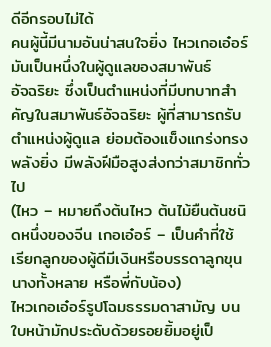ดีอีกรอบไม่ได้
คนผู้นี้มีนามอันน่าสนใจยิ่ง ไหวเกอเอ๋อร์ มันเป็นหนึ่งในผู้ดูแลของสมาพันธ์
อัจฉริยะ ซึ่งเป็นตำแหน่งที่มีบทบาทสำคัญในสมาพันธ์อัจฉริยะ ผู้ที่สามารถรับ
ตำแหน่งผู้ดูแล ย่อมต้องแข็งแกร่งทรงพลังยิ่ง มีพลังฝีมือสูงส่งกว่าสมาชิกทั่วไป
(ไหว – หมายถึงต้นไหว ต้นไม้ยืนต้นชนิดหนึ่งของจีน เกอเอ๋อร์ – เป็นคำที่ใช้
เรียกลูกของผู้ดีมีเงินหรือบรรดาลูกขุนนางทั้งหลาย หรือพี่กับน้อง)
ไหวเกอเอ๋อร์รูปโฉมธรรมดาสามัญ บนใบหน้ามักประดับด้วยรอยยิ้มอยู่เป็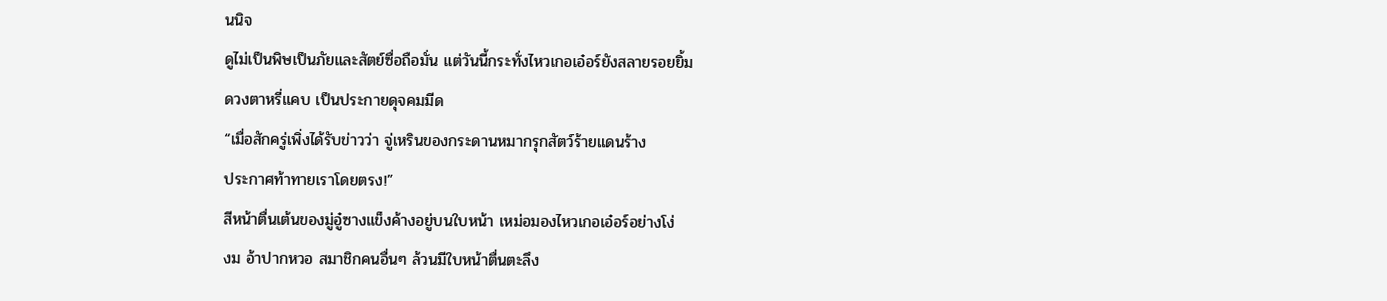นนิจ
ดูไม่เป็นพิษเป็นภัยและสัตย์ซื่อถือมั่น แต่วันนี้กระทั่งไหวเกอเอ๋อร์ยังสลายรอยยิ้ม
ดวงตาหรี่แคบ เป็นประกายดุจคมมีด
“เมื่อสักครู่เพิ่งได้รับข่าวว่า จู่เหรินของกระดานหมากรุกสัตว์ร้ายแดนร้าง
ประกาศท้าทายเราโดยตรง!”
สีหน้าตื่นเต้นของมู่อู๋ซางแข็งค้างอยู่บนใบหน้า เหม่อมองไหวเกอเอ๋อร์อย่างโง่
งม อ้าปากหวอ สมาชิกคนอื่นๆ ล้วนมีใบหน้าตื่นตะลึง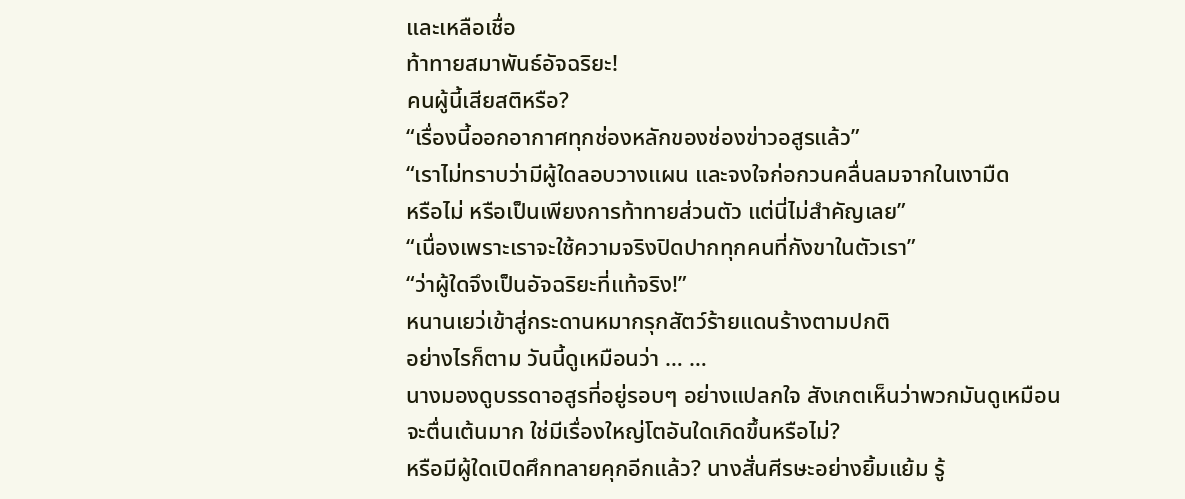และเหลือเชื่อ
ท้าทายสมาพันธ์อัจฉริยะ!
คนผู้นี้เสียสติหรือ?
“เรื่องนี้ออกอากาศทุกช่องหลักของช่องข่าวอสูรแล้ว”
“เราไม่ทราบว่ามีผู้ใดลอบวางแผน และจงใจก่อกวนคลื่นลมจากในเงามืด
หรือไม่ หรือเป็นเพียงการท้าทายส่วนตัว แต่นี่ไม่สำคัญเลย”
“เนื่องเพราะเราจะใช้ความจริงปิดปากทุกคนที่กังขาในตัวเรา”
“ว่าผู้ใดจึงเป็นอัจฉริยะที่แท้จริง!”
หนานเยว่เข้าสู่กระดานหมากรุกสัตว์ร้ายแดนร้างตามปกติ
อย่างไรก็ตาม วันนี้ดูเหมือนว่า … …
นางมองดูบรรดาอสูรที่อยู่รอบๆ อย่างแปลกใจ สังเกตเห็นว่าพวกมันดูเหมือน
จะตื่นเต้นมาก ใช่มีเรื่องใหญ่โตอันใดเกิดขึ้นหรือไม่?
หรือมีผู้ใดเปิดศึกทลายคุกอีกแล้ว? นางสั่นศีรษะอย่างยิ้มแย้ม รู้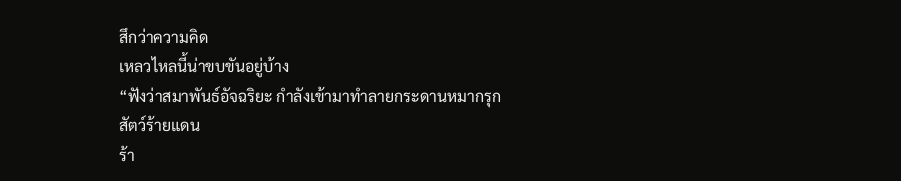สึกว่าความคิด
เหลวไหลนี้น่าขบขันอยู่บ้าง
“ฟังว่าสมาพันธ์อัจฉริยะ กำลังเข้ามาทำลายกระดานหมากรุกสัตว์ร้ายแดน
ร้า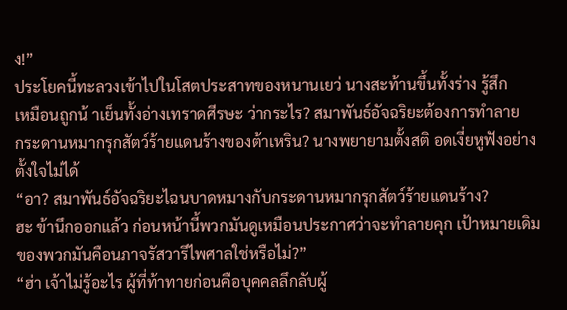ง!”
ประโยคนี้ทะลวงเข้าไปในโสตประสาทของหนานเยว่ นางสะท้านขึ้นทั้งร่าง รู้สึก
เหมือนถูกน้ าเย็นทั้งอ่างเทราดศีรษะ ว่ากระไร? สมาพันธ์อัจฉริยะต้องการทำลาย
กระดานหมากรุกสัตว์ร้ายแดนร้างของต้าเหริน? นางพยายามตั้งสติ อดเงี่ยหูฟังอย่าง
ตั้งใจไม่ได้
“อา? สมาพันธ์อัจฉริยะไฉนบาดหมางกับกระดานหมากรุกสัตว์ร้ายแดนร้าง?
ฮะ ข้านึกออกแล้ว ก่อนหน้านี้พวกมันดูเหมือนประกาศว่าจะทำลายคุก เป้าหมายเดิม
ของพวกมันคือนภาจรัสวารีไพศาลใช่หรือไม่?”
“ฮ่า เจ้าไม่รู้อะไร ผู้ที่ท้าทายก่อนคือบุคคลลึกลับผู้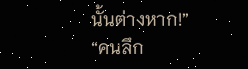นั้นต่างหาก!”
“คนลึก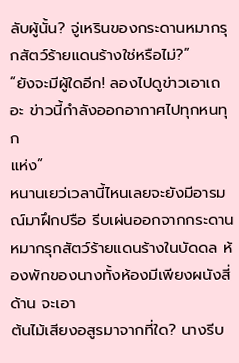ลับผู้นั้น? จู่เหรินของกระดานหมากรุกสัตว์ร้ายแดนร้างใช่หรือไม่?”
“ยังจะมีผู้ใดอีก! ลองไปดูข่าวเอาเถอะ ข่าวนี้กำลังออกอากาศไปทุกหนทุก
แห่ง”
หนานเยว่เวลานี้ไหนเลยจะยังมีอารมณ์มาฝึกปรือ รีบเผ่นออกจากกระดาน
หมากรุกสัตว์ร้ายแดนร้างในบัดดล ห้องพักของนางทั้งห้องมีเพียงผนังสี่ด้าน จะเอา
ต้นไม้เสียงอสูรมาจากที่ใด? นางรีบ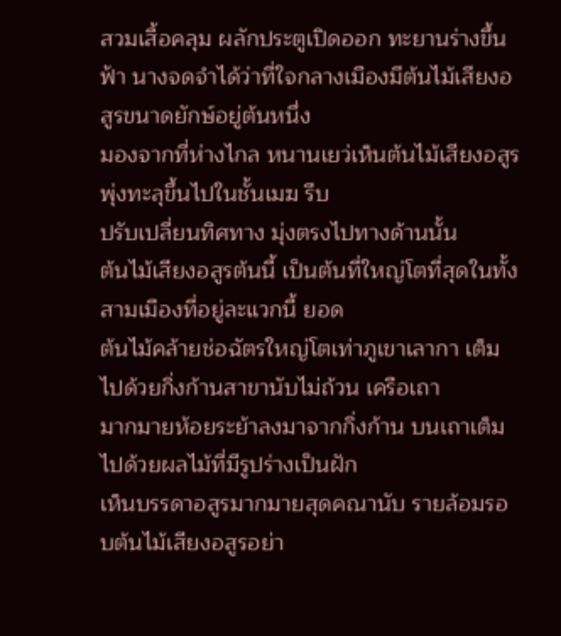สวมเสื้อคลุม ผลักประตูเปิดออก ทะยานร่างขึ้น
ฟ้า นางจดจำได้ว่าที่ใจกลางเมืองมีต้นไม้เสียงอสูรขนาดยักษ์อยู่ต้นหนึ่ง
มองจากที่ห่างไกล หนานเยว่เห็นต้นไม้เสียงอสูรพุ่งทะลุขึ้นไปในชั้นเมฆ รีบ
ปรับเปลี่ยนทิศทาง มุ่งตรงไปทางด้านนั้น
ต้นไม้เสียงอสูรต้นนี้ เป็นต้นที่ใหญ่โตที่สุดในทั้งสามเมืองที่อยู่ละแวกนี้ ยอด
ต้นไม้คล้ายช่อฉัตรใหญ่โตเท่าภูเขาเลากา เต็มไปด้วยกิ่งก้านสาขานับไม่ถ้วน เครือเถา
มากมายห้อยระย้าลงมาจากกิ่งก้าน บนเถาเต็มไปด้วยผลไม้ที่มีรูปร่างเป็นฝัก
เห็นบรรดาอสูรมากมายสุดคณานับ รายล้อมรอบต้นไม้เสียงอสูรอย่า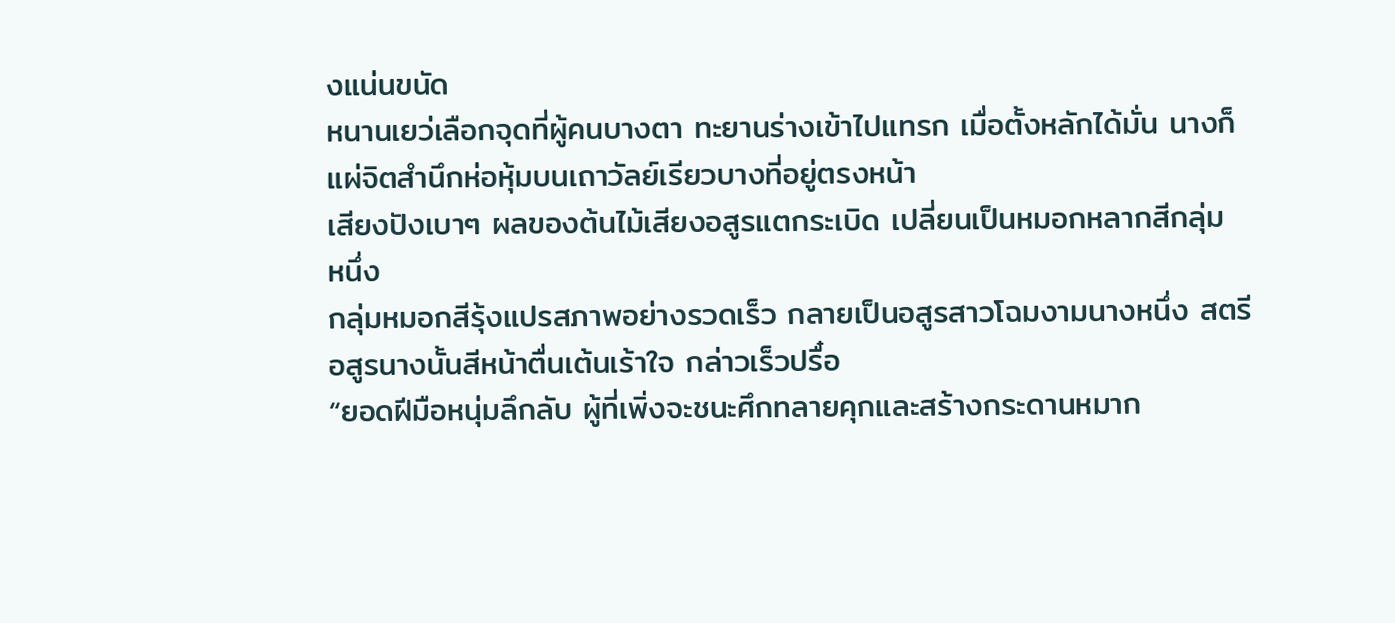งแน่นขนัด
หนานเยว่เลือกจุดที่ผู้คนบางตา ทะยานร่างเข้าไปแทรก เมื่อตั้งหลักได้มั่น นางก็
แผ่จิตสำนึกห่อหุ้มบนเถาวัลย์เรียวบางที่อยู่ตรงหน้า
เสียงปังเบาๆ ผลของต้นไม้เสียงอสูรแตกระเบิด เปลี่ยนเป็นหมอกหลากสีกลุ่ม
หนึ่ง
กลุ่มหมอกสีรุ้งแปรสภาพอย่างรวดเร็ว กลายเป็นอสูรสาวโฉมงามนางหนึ่ง สตรี
อสูรนางนั้นสีหน้าตื่นเต้นเร้าใจ กล่าวเร็วปรื๋อ
“ยอดฝีมือหนุ่มลึกลับ ผู้ที่เพิ่งจะชนะศึกทลายคุกและสร้างกระดานหมาก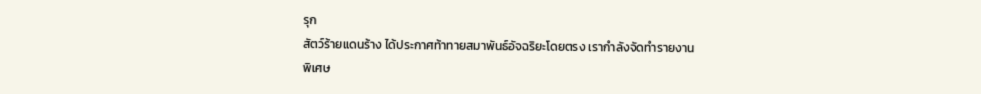รุก
สัตว์ร้ายแดนร้าง ได้ประกาศท้าทายสมาพันธ์อัจฉริยะโดยตรง เรากำลังจัดทำรายงาน
พิเศษ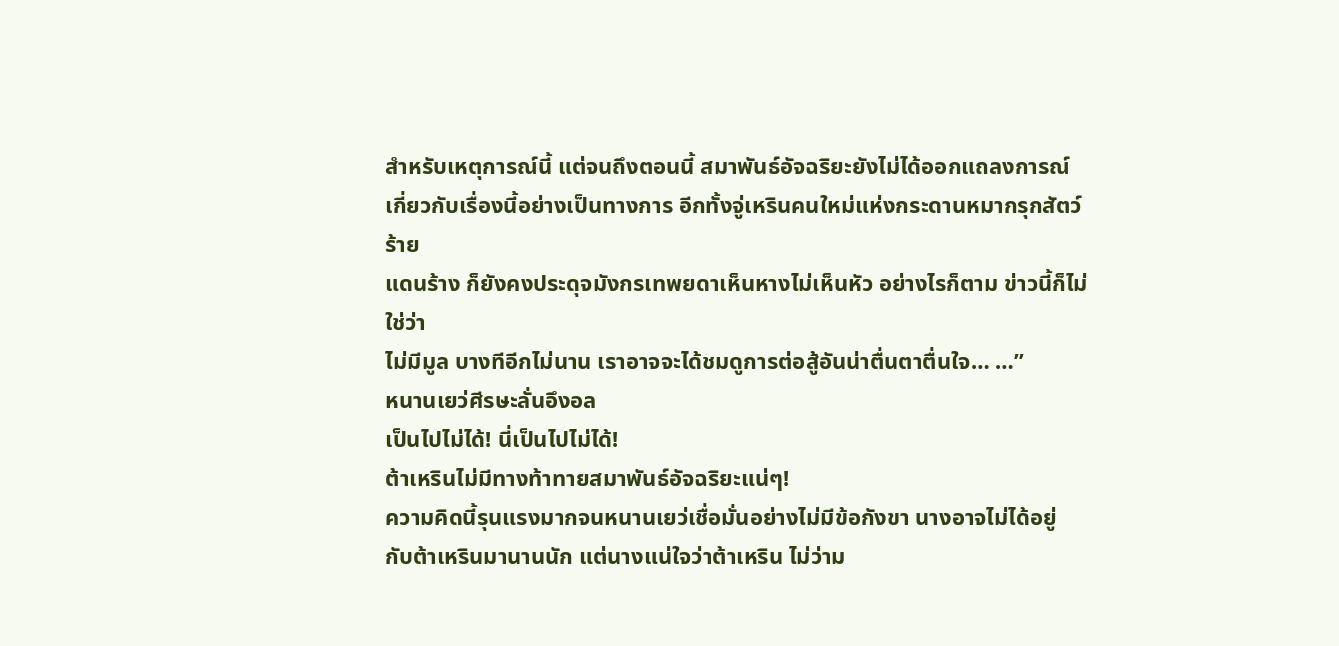สำหรับเหตุการณ์นี้ แต่จนถึงตอนนี้ สมาพันธ์อัจฉริยะยังไม่ได้ออกแถลงการณ์
เกี่ยวกับเรื่องนี้อย่างเป็นทางการ อีกทั้งจู่เหรินคนใหม่แห่งกระดานหมากรุกสัตว์ร้าย
แดนร้าง ก็ยังคงประดุจมังกรเทพยดาเห็นหางไม่เห็นหัว อย่างไรก็ตาม ข่าวนี้ก็ไม่ใช่ว่า
ไม่มีมูล บางทีอีกไม่นาน เราอาจจะได้ชมดูการต่อสู้อันน่าตื่นตาตื่นใจ… …”
หนานเยว่ศีรษะลั่นอึงอล
เป็นไปไม่ได้! นี่เป็นไปไม่ได้!
ต้าเหรินไม่มีทางท้าทายสมาพันธ์อัจฉริยะแน่ๆ!
ความคิดนี้รุนแรงมากจนหนานเยว่เชื่อมั่นอย่างไม่มีข้อกังขา นางอาจไม่ได้อยู่
กับต้าเหรินมานานนัก แต่นางแน่ใจว่าต้าเหริน ไม่ว่าม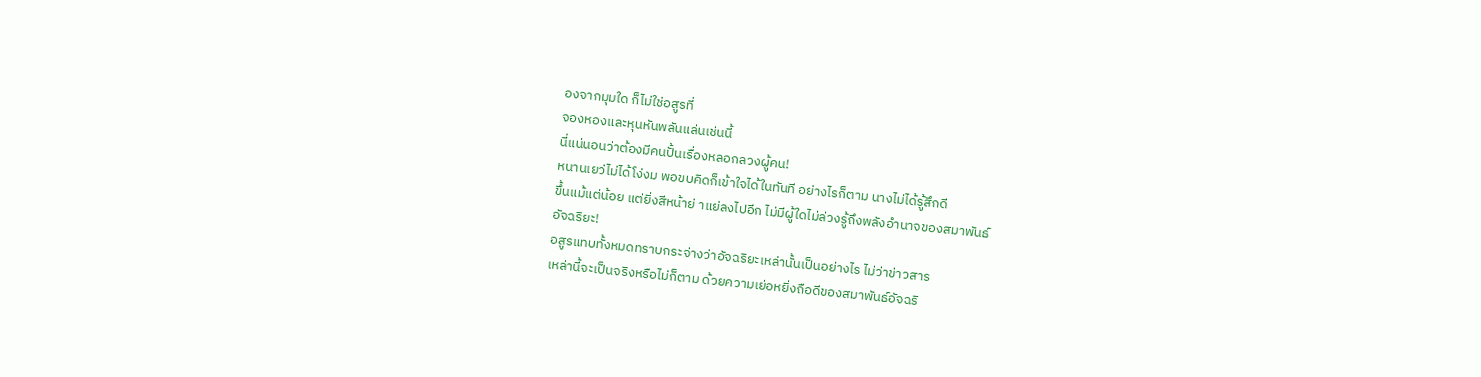องจากมุมใด ก็ไม่ใช่อสูรที่
จองหองและหุนหันพลันแล่นเช่นนี้
นี่แน่นอนว่าต้องมีคนปั้นเรื่องหลอกลวงผู้คน!
หนานเยว่ไม่ได้โง่งม พอขบคิดก็เข้าใจได้ในทันที อย่างไรก็ตาม นางไม่ได้รู้สึกดี
ขึ้นแม้แต่น้อย แต่ยิ่งสีหน้าย่ าแย่ลงไปอีก ไม่มีผู้ใดไม่ล่วงรู้ถึงพลังอำนาจของสมาพันธ์
อัจฉริยะ!
อสูรแทบทั้งหมดทราบกระจ่างว่าอัจฉริยะเหล่านั้นเป็นอย่างไร ไม่ว่าข่าวสาร
เหล่านี้จะเป็นจริงหรือไม่ก็ตาม ด้วยความเย่อหยิ่งถือดีของสมาพันธ์อัจฉริ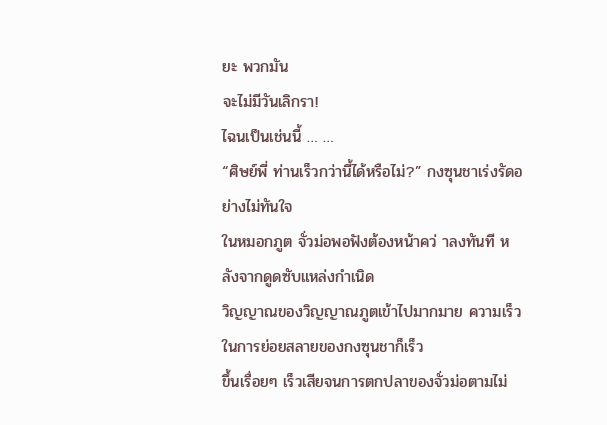ยะ พวกมัน
จะไม่มีวันเลิกรา!
ไฉนเป็นเช่นนี้ … …
“ศิษย์พี่ ท่านเร็วกว่านี้ได้หรือไม่?” กงซุนชาเร่งรัดอย่างไม่ทันใจ
ในหมอกภูต จั่วม่อพอฟังต้องหน้าคว่ าลงทันที หลังจากดูดซับแหล่งกำเนิด
วิญญาณของวิญญาณภูตเข้าไปมากมาย ความเร็วในการย่อยสลายของกงซุนชาก็เร็ว
ขึ้นเรื่อยๆ เร็วเสียจนการตกปลาของจั่วม่อตามไม่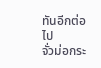ทันอีกต่อไป
จั่วม่อกระ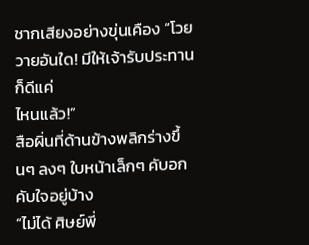ชากเสียงอย่างขุ่นเคือง “โวยวายอันใด! มีให้เจ้ารับประทานก็ดีแค่
ไหนแล้ว!”
สือผิ่นที่ด้านข้างพลิกร่างขึ้นๆ ลงๆ ใบหน้าเล็กๆ คับอกคับใจอยู่บ้าง
“ไม่ได้ ศิษย์พี่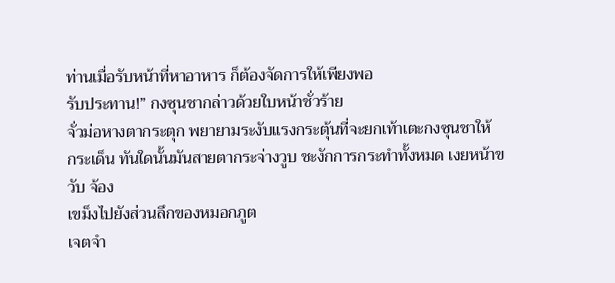ท่านเมื่อรับหน้าที่หาอาหาร ก็ต้องจัดการให้เพียงพอ
รับประทาน!” กงซุนชากล่าวด้วยใบหน้าชั่วร้าย
จั่วม่อหางตากระตุก พยายามระงับแรงกระตุ้นที่จะยกเท้าเตะกงซุนชาให้
กระเด็น ทันใดนั้นมันสายตากระจ่างวูบ ชะงักการกระทำทั้งหมด เงยหน้าขวับ จ้อง
เขม็งไปยังส่วนลึกของหมอกภูต
เจตจำ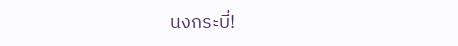นงกระบี่!